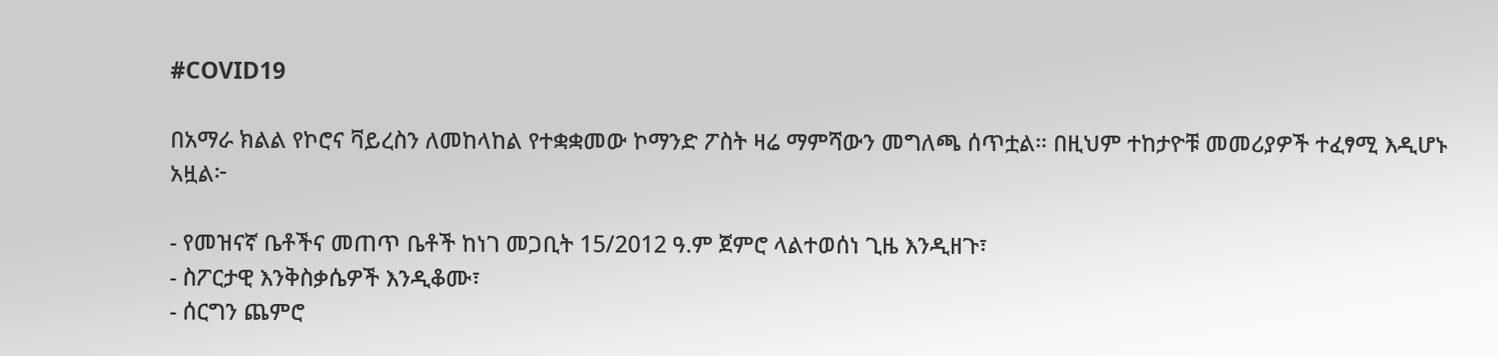#COVID19

በአማራ ክልል የኮሮና ቫይረስን ለመከላከል የተቋቋመው ኮማንድ ፖስት ዛሬ ማምሻውን መግለጫ ሰጥቷል። በዚህም ተከታዮቹ መመሪያዎች ተፈፃሚ እዲሆኑ አዟል፦

- የመዝናኛ ቤቶችና መጠጥ ቤቶች ከነገ መጋቢት 15/2012 ዓ.ም ጀምሮ ላልተወሰነ ጊዜ እንዲዘጉ፣
- ስፖርታዊ እንቅስቃሴዎች እንዲቆሙ፣
- ሰርግን ጨምሮ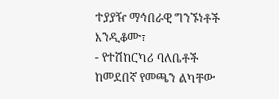ተያያዥ ማኅበራዊ ግንኙነቶች እንዲቆሙ፣
- የተሽከርካሪ ባለቤቶች ከመደበኛ የመጫን ልካቸው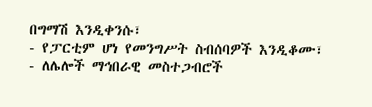በግማሽ እንዲቀንሱ፣
- የፓርቲም ሆነ የመንግሥት ስብሰባዎች እንዲቆሙ፣
- ለሌሎች ማኅበራዊ መስተጋብሮች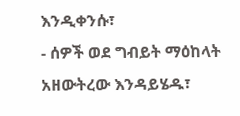እንዲቀንሱ፣
- ሰዎች ወደ ግብይት ማዕከላት አዘውትረው እንዳይሄዱ፣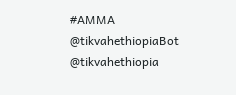#AMMA
@tikvahethiopiaBot @tikvahethiopia